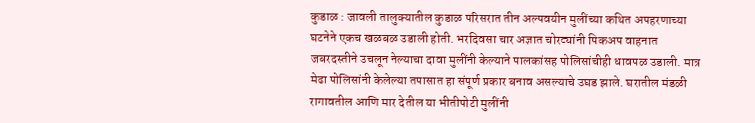कुडाळ : जावली तालुक्यातील कुडाळ परिसरात तीन अल्पवयीन मुलींच्या कथित अपहरणाच्या घटनेने एकच खळबळ उडाली होती. भरदिवसा चार अज्ञात चोरट्यांनी पिकअप वाहनात जबरदस्तीने उचलून नेल्याचा दावा मुलींनी केल्याने पालकांसह पोलिसांचीही धावपळ उडाली. मात्र मेढा पोलिसांनी केलेल्या तपासात हा संपूर्ण प्रकार बनाव असल्याचे उघड झाले. घरातील मंडळी रागावतील आणि मार देतील या भीतीपोटी मुलींनी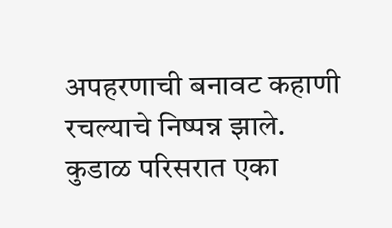अपहरणाची बनावट कहाणी रचल्याचे निष्पन्न झाले.
कुडाळ परिसरात एका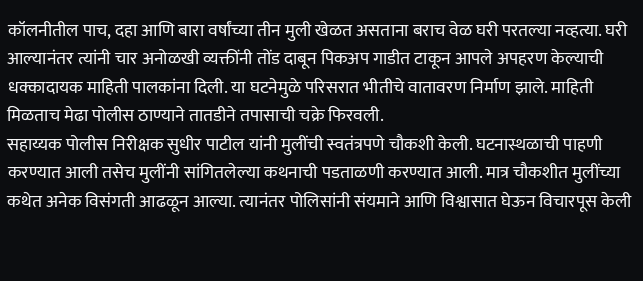कॉलनीतील पाच, दहा आणि बारा वर्षांच्या तीन मुली खेळत असताना बराच वेळ घरी परतल्या नव्हत्या. घरी आल्यानंतर त्यांनी चार अनोळखी व्यक्तींनी तोंड दाबून पिकअप गाडीत टाकून आपले अपहरण केल्याची धक्कादायक माहिती पालकांना दिली. या घटनेमुळे परिसरात भीतीचे वातावरण निर्माण झाले. माहिती मिळताच मेढा पोलीस ठाण्याने तातडीने तपासाची चक्रे फिरवली.
सहाय्यक पोलीस निरीक्षक सुधीर पाटील यांनी मुलींची स्वतंत्रपणे चौकशी केली. घटनास्थळाची पाहणी करण्यात आली तसेच मुलींनी सांगितलेल्या कथनाची पडताळणी करण्यात आली. मात्र चौकशीत मुलींच्या कथेत अनेक विसंगती आढळून आल्या. त्यानंतर पोलिसांनी संयमाने आणि विश्वासात घेऊन विचारपूस केली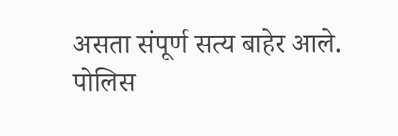असता संपूर्ण सत्य बाहेर आले.
पोलिस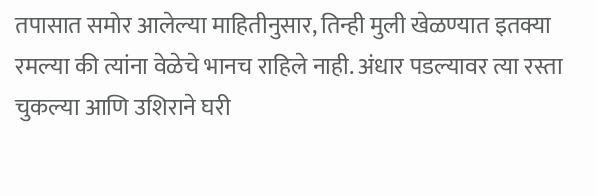तपासात समोर आलेल्या माहितीनुसार, तिन्ही मुली खेळण्यात इतक्या रमल्या की त्यांना वेळेचे भानच राहिले नाही. अंधार पडल्यावर त्या रस्ता चुकल्या आणि उशिराने घरी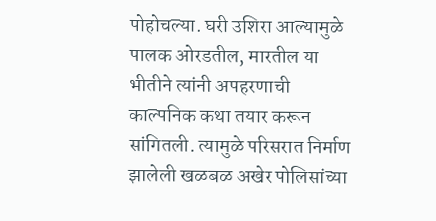पोहोचल्या. घरी उशिरा आल्यामुळे पालक ओरडतील, मारतील या भीतीने त्यांनी अपहरणाची काल्पनिक कथा तयार करून सांगितली. त्यामुळे परिसरात निर्माण झालेली खळबळ अखेर पोलिसांच्या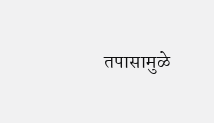तपासामुळे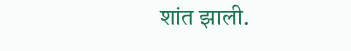शांत झाली.